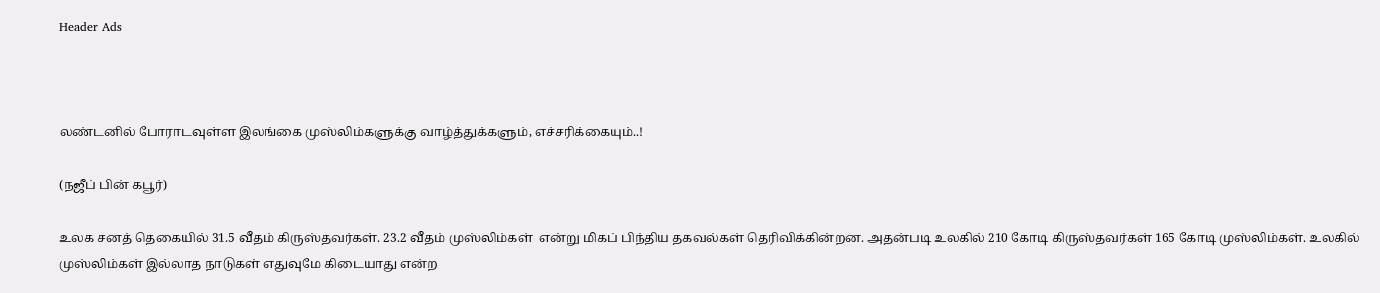Header Ads



லண்டனில் போராடவுள்ள இலங்கை முஸ்லிம்களுக்கு வாழ்த்துக்களும், எச்சரிக்கையும்..!

(நஜீப் பின் கபூர்)

உலக சனத் தெகையில் 31.5 வீதம் கிருஸ்தவர்கள். 23.2 வீதம் முஸ்லிம்கள்  என்று மிகப் பிந்திய தகவல்கள் தெரிவிக்கின்றன. அதன்படி உலகில் 210 கோடி கிருஸ்தவர்கள் 165 கோடி முஸ்லிம்கள். உலகில் முஸ்லிம்கள் இல்லாத நாடுகள் எதுவுமே கிடையாது என்ற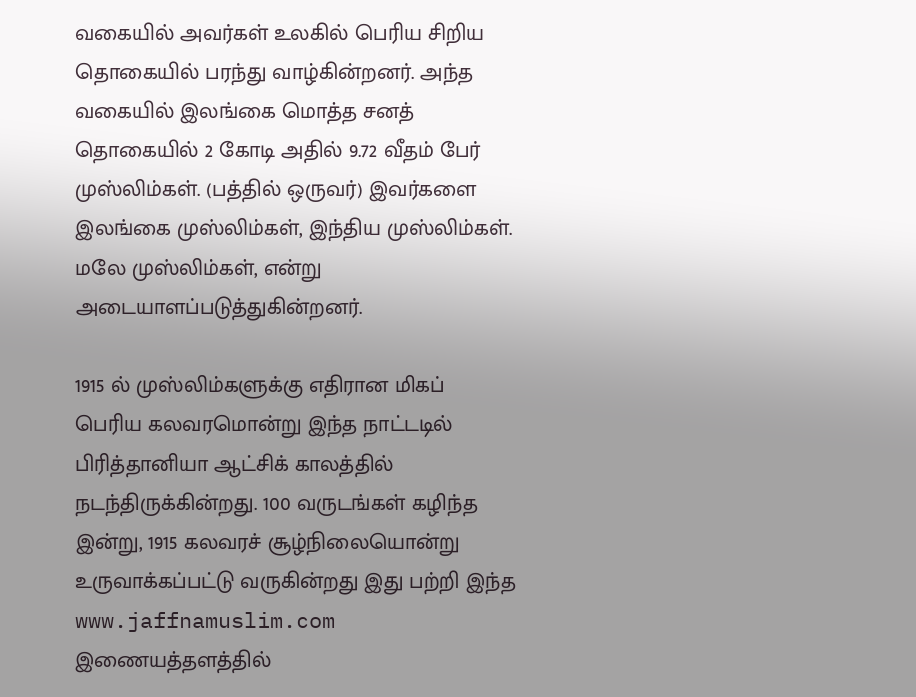வகையில் அவர்கள் உலகில் பெரிய சிறிய தொகையில் பரந்து வாழ்கின்றனர். அந்த வகையில் இலங்கை மொத்த சனத் தொகையில் 2 கோடி அதில் 9.72 வீதம் பேர் முஸ்லிம்கள். (பத்தில் ஒருவர்) இவர்களை இலங்கை முஸ்லிம்கள், இந்திய முஸ்லிம்கள். மலே முஸ்லிம்கள், என்று அடையாளப்படுத்துகின்றனர்.

1915 ல் முஸ்லிம்களுக்கு எதிரான மிகப் பெரிய கலவரமொன்று இந்த நாட்டடில் பிரித்தானியா ஆட்சிக் காலத்தில் நடந்திருக்கின்றது. 100 வருடங்கள் கழிந்த இன்று, 1915 கலவரச் சூழ்நிலையொன்று உருவாக்கப்பட்டு வருகின்றது இது பற்றி இந்த www.jaffnamuslim.com இணையத்தளத்தில்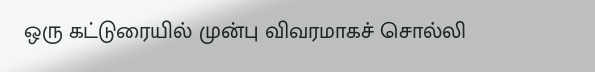ஒரு கட்டுரையில் முன்பு விவரமாகச் சொல்லி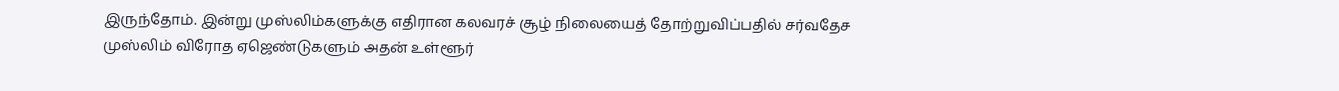இருந்தோம். இன்று முஸ்லிம்களுக்கு எதிரான கலவரச் சூழ் நிலையைத் தோற்றுவிப்பதில் சர்வதேச முஸ்லிம் விரோத ஏஜெண்டுகளும் அதன் உள்ளூர்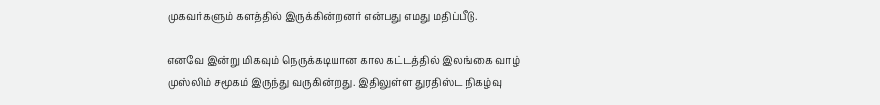முகவர்களும் களத்தில் இருக்கின்றனர் என்பது எமது மதிப்பீடு.

எனவே இன்று மிகவும் நெருக்கடியான கால கட்டத்தில் இலங்கை வாழ் முஸ்லிம் சமூகம் இருந்து வருகின்றது. இதிலுள்ள துரதிஸ்ட நிகழ்வு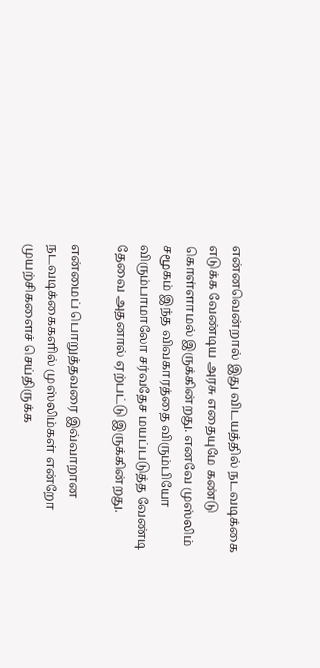என்னவென்றால் இது விடயத்தில் நடவடிக்கை எடுக்க வேண்டிய அரசு எதையுமே கண்டு கொள்ளாமல் இருக்கின்றது. எனவே முஸ்லிம் சமூகம் இந்த விவகாரத்தை விரும்பியோ விரும்பாமாலோ சர்வதேச மயப்படுத்த வேண்டி தேவை அதனால் ஏற்பட்டு இருக்கின்றது.

என்மைப் பொறுத்தவரை இவ்வாறான நடவடிக்கைகளில் முஸ்லிம்கள் என்றோ முயற்சிகளைச் செய்திருக்க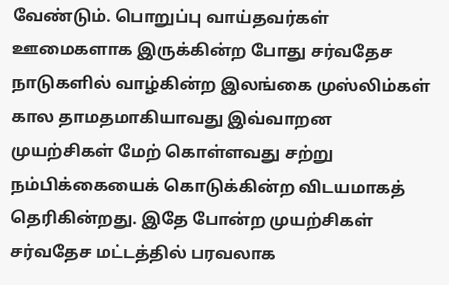வேண்டும். பொறுப்பு வாய்தவர்கள் ஊமைகளாக இருக்கின்ற போது சர்வதேச நாடுகளில் வாழ்கின்ற இலங்கை முஸ்லிம்கள் கால தாமதமாகியாவது இவ்வாறன முயற்சிகள் மேற் கொள்ளவது சற்று நம்பிக்கையைக் கொடுக்கின்ற விடயமாகத் தெரிகின்றது. இதே போன்ற முயற்சிகள் சர்வதேச மட்டத்தில் பரவலாக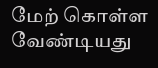மேற் கொள்ள வேண்டியது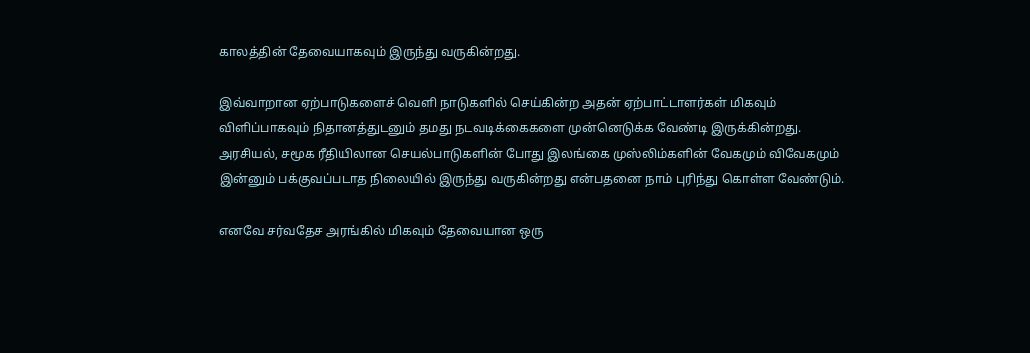காலத்தின் தேவையாகவும் இருந்து வருகின்றது.

இவ்வாறான ஏற்பாடுகளைச் வெளி நாடுகளில் செய்கின்ற அதன் ஏற்பாட்டாளர்கள் மிகவும் விளிப்பாகவும் நிதானத்துடனும் தமது நடவடிக்கைகளை முன்னெடுக்க வேண்டி இருக்கின்றது. அரசியல், சமூக ரீதியிலான செயல்பாடுகளின் போது இலங்கை முஸ்லிம்களின் வேகமும் விவேகமும் இன்னும் பக்குவப்படாத நிலையில் இருந்து வருகின்றது என்பதனை நாம் புரிந்து கொள்ள வேண்டும்.

எனவே சர்வதேச அரங்கில் மிகவும் தேவையான ஒரு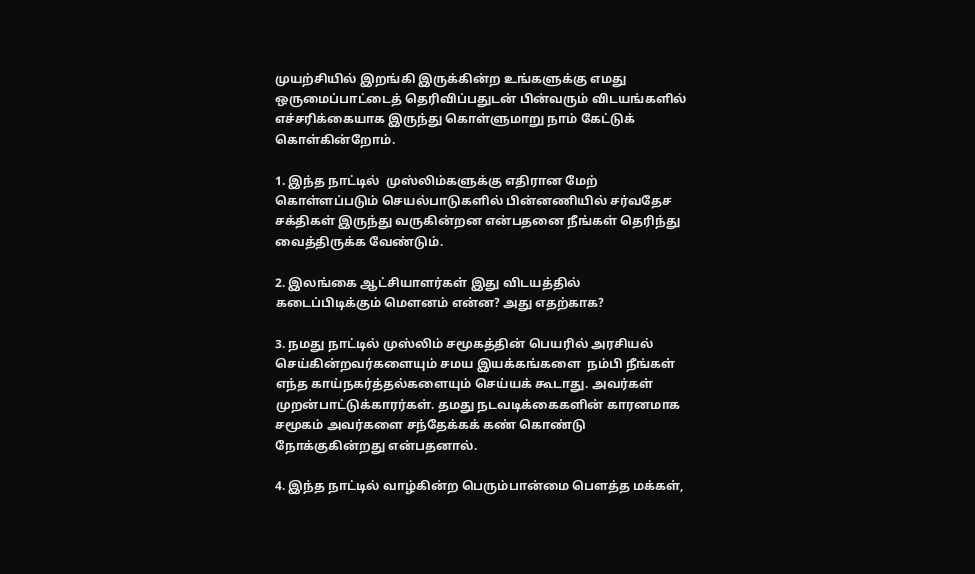முயற்சியில் இறங்கி இருக்கின்ற உங்களுக்கு எமது ஒருமைப்பாட்டைத் தெரிவிப்பதுடன் பின்வரும் விடயங்களில் எச்சரிக்கையாக இருந்து கொள்ளுமாறு நாம் கேட்டுக் கொள்கின்றோம்.

1. இந்த நாட்டில்  முஸ்லிம்களுக்கு எதிரான மேற் கொள்ளப்படும் செயல்பாடுகளில் பின்னணியில் சர்வதேச சக்திகள் இருந்து வருகின்றன என்பதனை நீங்கள் தெரிந்து வைத்திருக்க வேண்டும்.

2. இலங்கை ஆட்சியாளர்கள் இது விடயத்தில் கடைப்பிடிக்கும் மௌனம் என்ன? அது எதற்காக?

3. நமது நாட்டில் முஸ்லிம் சமூகத்தின் பெயரில் அரசியல் செய்கின்றவர்களையும் சமய இயக்கங்களை  நம்பி நீங்கள் எந்த காய்நகர்த்தல்களையும் செய்யக் கூடாது. அவர்கள் முறன்பாட்டுக்காரர்கள். தமது நடவடிக்கைகளின் காரனமாக சமூகம் அவர்களை சந்தேக்கக் கண் கொண்டு நோக்குகின்றது என்பதனால்.

4. இந்த நாட்டில் வாழ்கின்ற பெரும்பான்மை பௌத்த மக்கள்,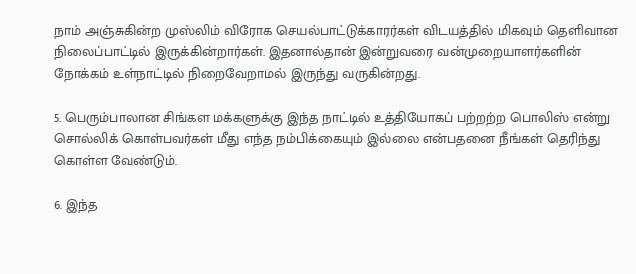நாம் அஞ்சுகின்ற முஸ்லிம் விரோக செயல்பாட்டுக்காரர்கள் விடயத்தில் மிகவும் தெளிவான நிலைப்பாட்டில் இருக்கின்றார்கள். இதனால்தான் இன்றுவரை வன்முறையாளர்களின் நோக்கம் உள்நாட்டில் நிறைவேறாமல் இருந்து வருகின்றது.

5. பெரும்பாலான சிங்கள மக்களுக்கு இந்த நாட்டில் உத்தியோகப் பற்றற்ற பொலிஸ் என்று சொல்லிக் கொள்பவர்கள் மீது எந்த நம்பிக்கையும் இல்லை என்பதனை நீங்கள் தெரிந்து கொள்ள வேண்டும்.

6. இந்த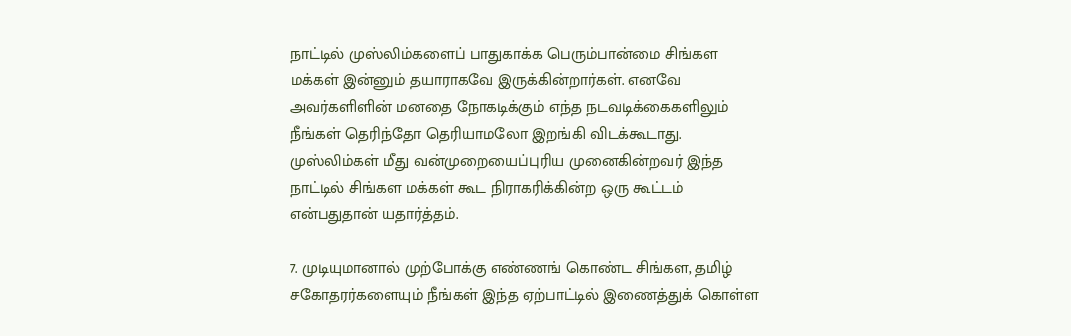நாட்டில் முஸ்லிம்களைப் பாதுகாக்க பெரும்பான்மை சிங்கள மக்கள் இன்னும் தயாராகவே இருக்கின்றார்கள். எனவே அவர்களிளின் மனதை நோகடிக்கும் எந்த நடவடிக்கைகளிலும் நீங்கள் தெரிந்தோ தெரியாமலோ இறங்கி விடக்கூடாது. முஸ்லிம்கள் மீது வன்முறையைப்புரிய முனைகின்றவர் இந்த நாட்டில் சிங்கள மக்கள் கூட நிராகரிக்கின்ற ஒரு கூட்டம் என்பதுதான் யதார்த்தம்.

7. முடியுமானால் முற்போக்கு எண்ணங் கொண்ட சிங்கள, தமிழ் சகோதரர்களையும் நீங்கள் இந்த ஏற்பாட்டில் இணைத்துக் கொள்ள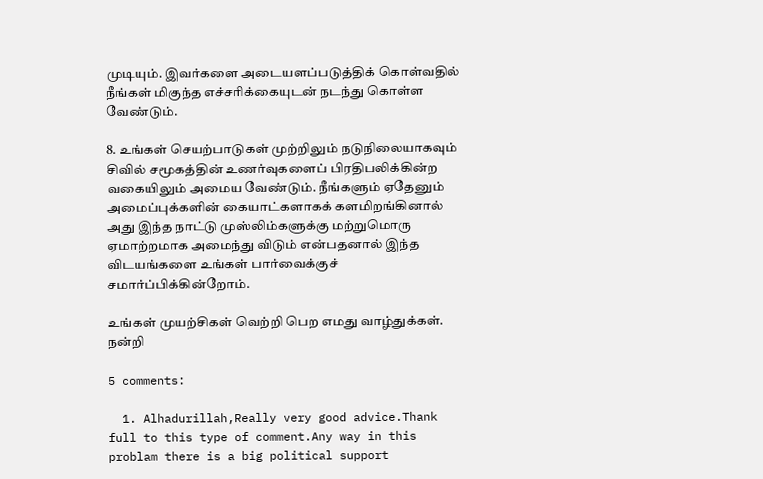முடியும். இவர்களை அடையளப்படுத்திக் கொள்வதில் நீங்கள் மிகுந்த எச்சரிக்கையுடன் நடந்து கொள்ள வேண்டும்.

8. உங்கள் செயற்பாடுகள் முற்றிலும் நடுநிலையாகவும் சிவில் சமூகத்தின் உணர்வுகளைப் பிரதிபலிக்கின்ற வகையிலும் அமைய வேண்டும். நீங்களும் ஏதேனும் அமைப்புக்களின் கையாட்களாகக் களமிறங்கினால் அது இந்த நாட்டு முஸ்லிம்களுக்கு மற்றுமொரு ஏமாற்றமாக அமைந்து விடும் என்பதனால் இந்த விடயங்களை உங்கள் பார்வைக்குச் சமார்ப்பிக்கின்றோம்.

உங்கள் முயற்சிகள் வெற்றி பெற எமது வாழ்துக்கள்.  நன்றி

5 comments:

  1. Alhadurillah,Really very good advice.Thank full to this type of comment.Any way in this problam there is a big political support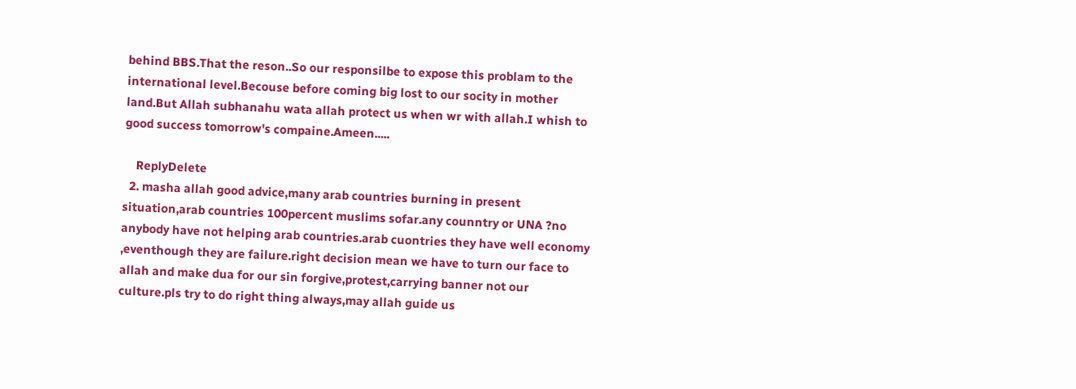behind BBS.That the reson..So our responsilbe to expose this problam to the international level.Becouse before coming big lost to our socity in mother land.But Allah subhanahu wata allah protect us when wr with allah.I whish to good success tomorrow's compaine.Ameen.....

    ReplyDelete
  2. masha allah good advice,many arab countries burning in present situation,arab countries 100percent muslims sofar.any counntry or UNA ?no anybody have not helping arab countries.arab cuontries they have well economy ,eventhough they are failure.right decision mean we have to turn our face to allah and make dua for our sin forgive,protest,carrying banner not our culture.pls try to do right thing always,may allah guide us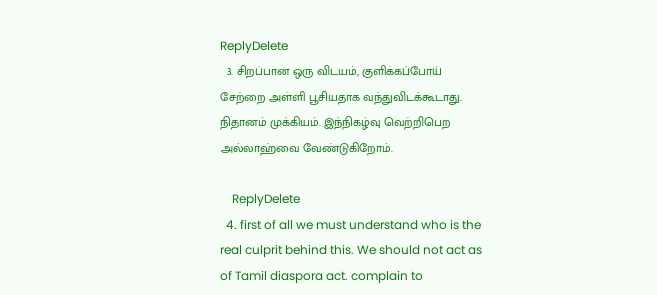ReplyDelete
  3. சிறப்பான ஒரு விடயம், குளிக்கப்போய் சேற்றை அள்ளி பூசியதாக வந்துவிடக்கூடாது. நிதானம் முக்கியம். இந்நிகழ்வு வெற்றிபெற அல்லாஹ்வை வேண்டுகிறோம்.

    ReplyDelete
  4. first of all we must understand who is the real culprit behind this. We should not act as of Tamil diaspora act. complain to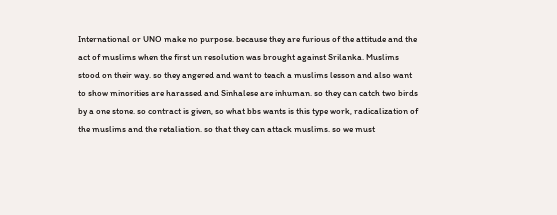International or UNO make no purpose. because they are furious of the attitude and the act of muslims when the first un resolution was brought against Srilanka. Muslims stood on their way. so they angered and want to teach a muslims lesson and also want to show minorities are harassed and Sinhalese are inhuman. so they can catch two birds by a one stone. so contract is given, so what bbs wants is this type work, radicalization of the muslims and the retaliation. so that they can attack muslims. so we must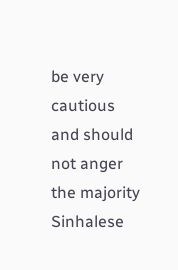be very cautious and should not anger the majority Sinhalese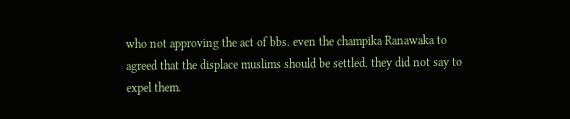who not approving the act of bbs. even the champika Ranawaka to agreed that the displace muslims should be settled. they did not say to expel them.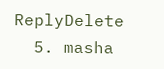ReplyDelete
  5. masha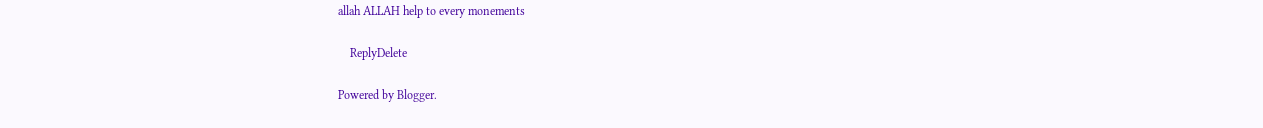allah ALLAH help to every monements

    ReplyDelete

Powered by Blogger.